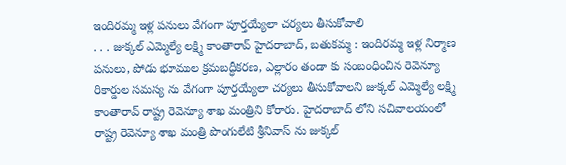ఇందిరమ్మ ఇళ్ల పనులు వేగంగా పూర్తయ్యేలా చర్యలు తీసుకోవాలి
. . . జుక్కల్ ఎమ్మెల్యే లక్ష్మి కాంతారావ్ హైదరాబాద్, బతుకమ్మ : ఇందిరమ్మ ఇళ్ల నిర్మాణ పనులు, పోడు భూముల క్రమబద్ధీకరణ, ఎల్లారం తండా కు సంబంధించిన రెవెన్యూ రికార్డుల సమస్య ను వేగంగా పూర్తయ్యేలా చర్యలు తీసుకోవాలని జుక్కల్ ఎమ్మెల్యే లక్ష్మి కాంతారావ్ రాష్ట్ర రెవెన్యూ శాఖ మంత్రిని కోరారు. హైదరాబాద్ లోని సచివాలయంలో రాష్ట్ర రెవెన్యూ శాఖ మంత్రి పొంగులేటి శ్రీనివాస్ ను జుక్కల్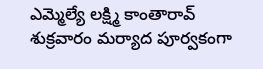ఎమ్మెల్యే లక్ష్మి కాంతారావ్ శుక్రవారం మర్యాద పూర్వకంగా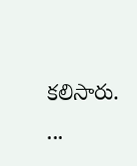కలిసారు. ...